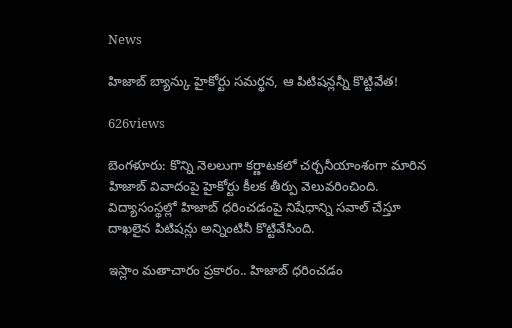News

హిజాబ్ బ్యాన్కు హైకోర్టు సమర్థన, ఆ పిటిషన్లన్నీ కొట్టివేత!

626views

బెంగ‌ళూరు: కొన్ని నెలలుగా కర్ణాటకలో చర్చనీయాంశంగా మారిన హిజాబ్ వివాదంపై హైకోర్టు కీలక తీర్పు వెలువరించింది. విద్యాసంస్థల్లో హిజాబ్ ధరించడంపై నిషేధాన్ని సవాల్ చేస్తూ దాఖలైన పిటిషన్లు అన్నింటినీ కొట్టివేసింది.

ఇస్లాం మతాచారం ప్రకారం.. హిజాబ్ ధరించడం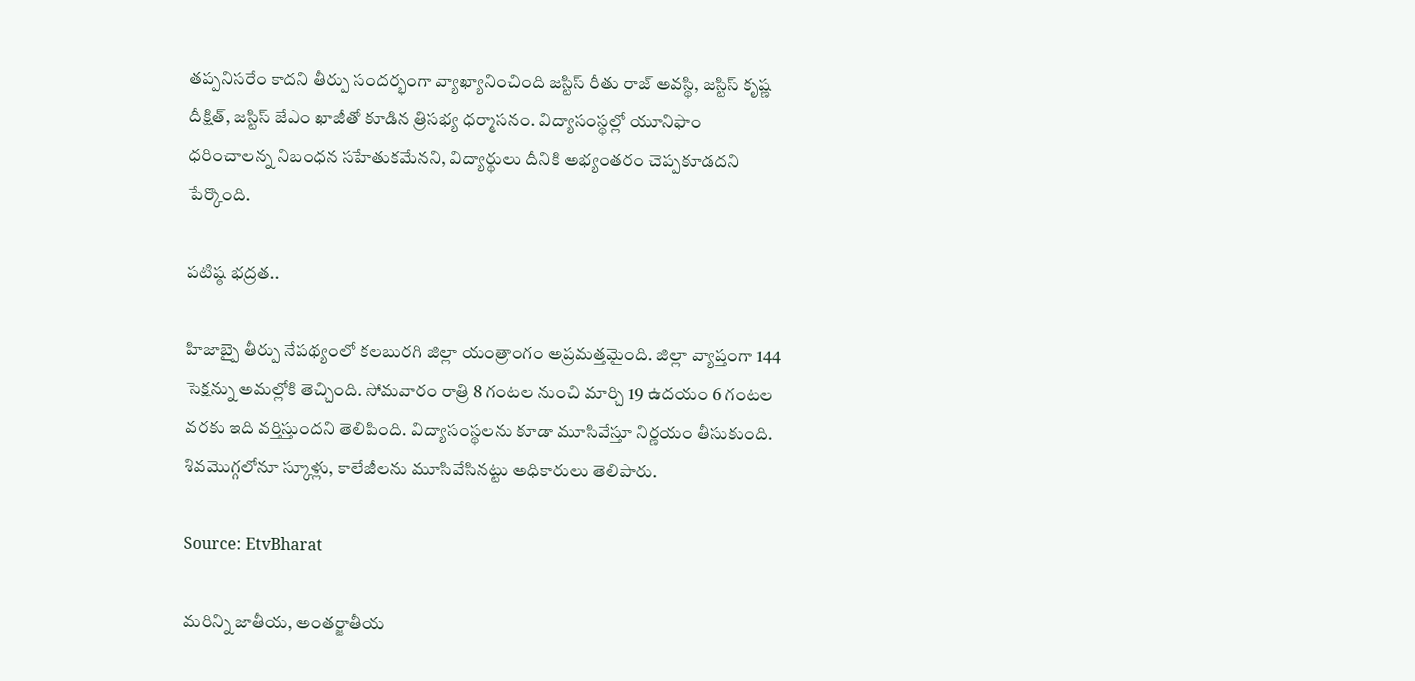తప్పనిసరేం కాదని తీర్పు సందర్భంగా వ్యాఖ్యానించింది జస్టిస్ రీతు రాజ్ అవస్థి, జస్టిస్ కృష్ణ దీక్షిత్, జస్టిస్ జేఎం ఖాజీతో కూడిన త్రిసభ్య ధర్మాసనం. విద్యాసంస్థల్లో యూనిఫాం ధరించాలన్న నిబంధన సహేతుకమేనని, విద్యార్థులు దీనికి అభ్యంతరం చెప్పకూడదని పేర్కొంది.

పటిష్ఠ భద్రత..

హిజాబ్పై తీర్పు నేపథ్యంలో కలబురగి జిల్లా యంత్రాంగం అప్రమత్తమైంది. జిల్లా వ్యాప్తంగా 144 సెక్షన్ను అమల్లోకి తెచ్చింది. సోమవారం రాత్రి 8 గంటల నుంచి మార్చి 19 ఉదయం 6 గంటల వరకు ఇది వర్తిస్తుందని తెలిపింది. విద్యాసంస్థలను కూడా మూసివేస్తూ నిర్ణయం తీసుకుంది. శివమొగ్గలోనూ స్కూళ్లు, కాలేజీలను మూసివేసినట్టు అధికారులు తెలిపారు.

Source: EtvBharat

మరిన్ని జాతీయ, అంతర్జాతీయ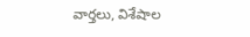వార్తలు, విశేషాల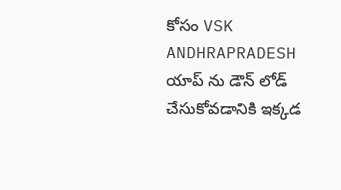కోసం VSK ANDHRAPRADESH యాప్ ను డౌన్ లోడ్ చేసుకోవడానికి ఇక్కడ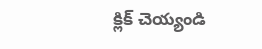క్లిక్ చెయ్యండి